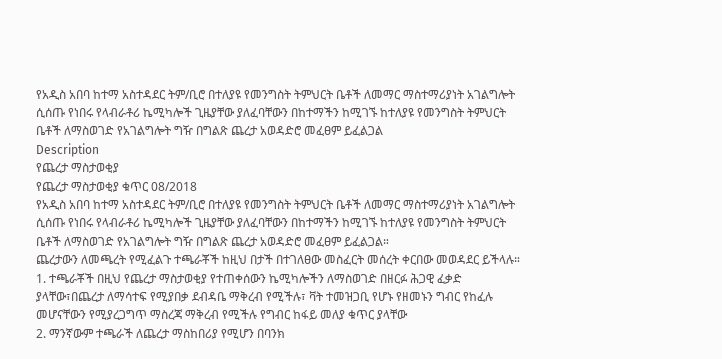የአዲስ አበባ ከተማ አስተዳደር ትም/ቢሮ በተለያዩ የመንግስት ትምህርት ቤቶች ለመማር ማስተማሪያነት አገልግሎት ሲሰጡ የነበሩ የላብራቶሪ ኬሚካሎች ጊዜያቸው ያለፈባቸውን በከተማችን ከሚገኙ ከተለያዩ የመንግስት ትምህርት ቤቶች ለማስወገድ የአገልግሎት ግዥ በግልጽ ጨረታ አወዳድሮ መፈፀም ይፈልጋል
Description
የጨረታ ማስታወቂያ
የጨረታ ማስታወቂያ ቁጥር 08/2018
የአዲስ አበባ ከተማ አስተዳደር ትም/ቢሮ በተለያዩ የመንግስት ትምህርት ቤቶች ለመማር ማስተማሪያነት አገልግሎት ሲሰጡ የነበሩ የላብራቶሪ ኬሚካሎች ጊዜያቸው ያለፈባቸውን በከተማችን ከሚገኙ ከተለያዩ የመንግስት ትምህርት ቤቶች ለማስወገድ የአገልግሎት ግዥ በግልጽ ጨረታ አወዳድሮ መፈፀም ይፈልጋል።
ጨረታውን ለመጫረት የሚፈልጉ ተጫራቾች ከዚህ በታች በተገለፀው መስፈርት መሰረት ቀርበው መወዳደር ይችላሉ።
1. ተጫራቾች በዚህ የጨረታ ማስታወቂያ የተጠቀሰውን ኬሚካሎችን ለማስወገድ በዘርፉ ሕጋዊ ፈቃድ ያላቸው፣በጨረታ ለማሳተፍ የሚያበቃ ደብዳቤ ማቅረብ የሚችሉ፣ ቫት ተመዝጋቢ የሆኑ የዘመኑን ግብር የከፈሉ መሆናቸውን የሚያረጋግጥ ማስረጃ ማቅረብ የሚችሉ የግብር ከፋይ መለያ ቁጥር ያላቸው
2. ማንኛውም ተጫራች ለጨረታ ማስከበሪያ የሚሆን በባንክ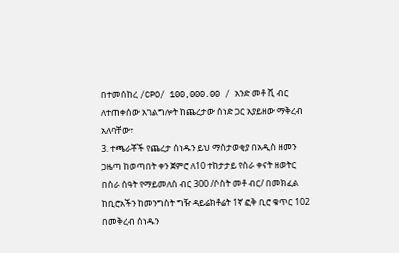በተመሰከረ /CPO/ 100,000.00 / አንድ መቶ ሺ ብር ለተጠቀሰው አገልግሎት ከጨረታው ሰነድ ጋር አያይዘው ማቅረብ አለባቸው፣
3. ተጫራቾች የጨረታ ሰነዱን ይህ ማስታወቂያ በአዲስ ዘመን ጋዜጣ ከወጣበት ቀን ጀምሮ ለ10 ተከታታይ የስራ ቀናት ዘወትር በስራ ሰዓት የማይመለስ ብር 300 /ሶስት መቶ ብር/ በመክፈል ከቢሮአችን ከመንግስት ግዥ ዳይሬክቶሬት 1ኛ ፎቅ ቢሮ ቁጥር 102 በመቅረብ ሰነዱን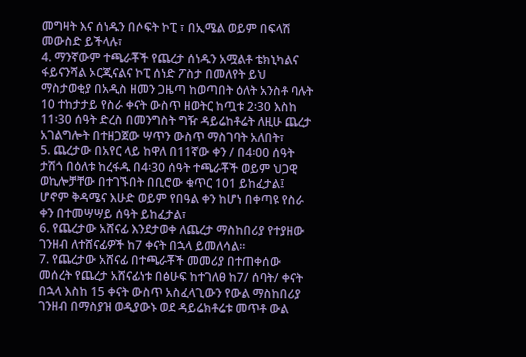መግዛት እና ሰነዱን በሶፍት ኮፒ ፣ በኢሜል ወይም በፍላሽ መውስድ ይችላሉ፣
4. ማንኛውም ተጫራቾች የጨረታ ሰነዱን አሟልቶ ቴክኒካልና ፋይናንሻል ኦርጂናልና ኮፒ ሰነድ ፖስታ በመለየት ይህ ማስታወቂያ በአዲስ ዘመን ጋዜጣ ከወጣበት ዕለት አንስቶ ባሉት 10 ተከታታይ የስራ ቀናት ውስጥ ዘወትር ከጧቱ 2፡30 እስከ 11፡30 ሰዓት ድረስ በመንግስት ግዥ ዳይሬከቶሬት ለዚሁ ጨረታ አገልግሎት በተዘጋጀው ሣጥን ውስጥ ማስገባት አለበት፣
5. ጨረታው በአየር ላይ ከዋለ በ11ኛው ቀን / በ4፡00 ሰዓት ታሽጎ በዕለቱ ከረፋዱ በ4፡30 ሰዓት ተጫራቾች ወይም ህጋዊ ወኪሎቻቸው በተገኙበት በቢሮው ቁጥር 101 ይከፈታል፤ ሆኖም ቅዳሜና እሁድ ወይም የበዓል ቀን ከሆነ በቀጣዩ የስራ ቀን በተመሣሣይ ሰዓት ይከፈታል፣
6. የጨረታው አሸናፊ እንደታወቀ ለጨረታ ማስከበሪያ የተያዘው ገንዘብ ለተሸናፊዎች ከ7 ቀናት በኋላ ይመለሳል።
7. የጨረታው አሸናፊ በተጫራቾች መመሪያ በተጠቀሰው መሰረት የጨረታ አሸናፊነቱ በፅሁፍ ከተገለፀ ከ7/ ሰባት/ ቀናት በኋላ እስከ 15 ቀናት ውስጥ አስፈላጊውን የውል ማስከበሪያ ገንዘብ በማስያዝ ወዲያውኑ ወደ ዳይሬክቶሬቱ መጥቶ ውል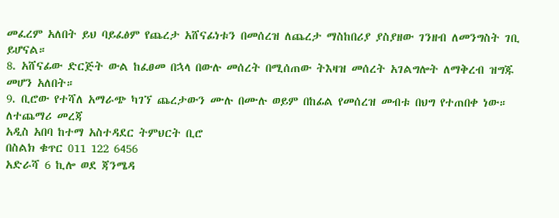መፈረም አለበት ይህ ባይፈፅም የጨረታ አሸናፊነቱን በመሰረዝ ለጨረታ ማስከበሪያ ያስያዘው ገንዘብ ለመንግስት ገቢ ይሆናል።
8. አሸናፊው ድርጅት ውል ከፈፀመ በኋላ በውሉ መሰረት በሚሰጠው ትእዛዝ መሰረት አገልግሎት ለማቅረብ ዝግጁ መሆን አለበት።
9. ቢሮው የተሻለ አማራጭ ካገኘ ጨረታውን ሙሉ በሙሉ ወይም በከፊል የመሰረዝ መብቱ በህግ የተጠበቀ ነው።
ለተጨማሪ መረጃ
አዲስ አበባ ከተማ አስተዳደር ትምህርት ቢሮ
በስልክ ቁጥር 011 122 6456
አድራሻ 6 ኪሎ ወደ ጃንሜዳ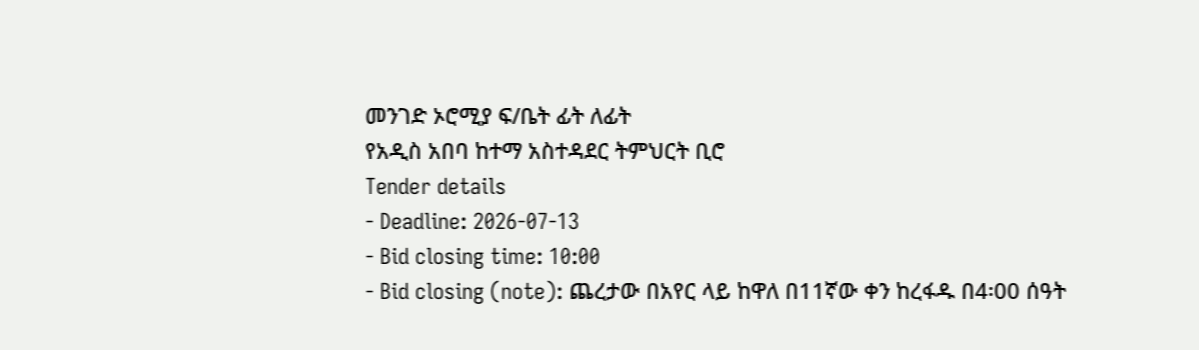መንገድ ኦሮሚያ ፍ/ቤት ፊት ለፊት
የአዲስ አበባ ከተማ አስተዳደር ትምህርት ቢሮ
Tender details
- Deadline: 2026-07-13
- Bid closing time: 10:00
- Bid closing (note): ጨረታው በአየር ላይ ከዋለ በ11ኛው ቀን ከረፋዱ በ4፡00 ሰዓት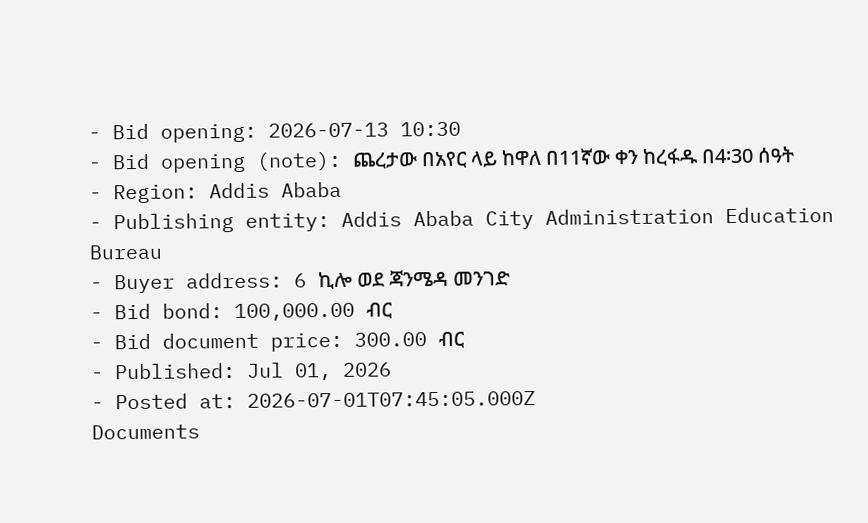- Bid opening: 2026-07-13 10:30
- Bid opening (note): ጨረታው በአየር ላይ ከዋለ በ11ኛው ቀን ከረፋዱ በ4፡30 ሰዓት
- Region: Addis Ababa
- Publishing entity: Addis Ababa City Administration Education Bureau
- Buyer address: 6 ኪሎ ወደ ጃንሜዳ መንገድ
- Bid bond: 100,000.00 ብር
- Bid document price: 300.00 ብር
- Published: Jul 01, 2026
- Posted at: 2026-07-01T07:45:05.000Z
Documents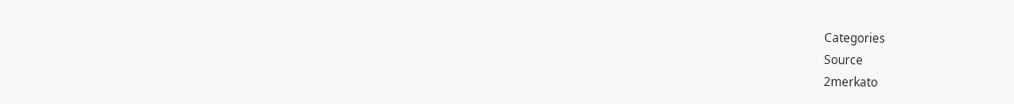Categories
Source
2merkato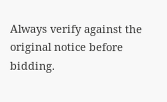Always verify against the original notice before bidding.